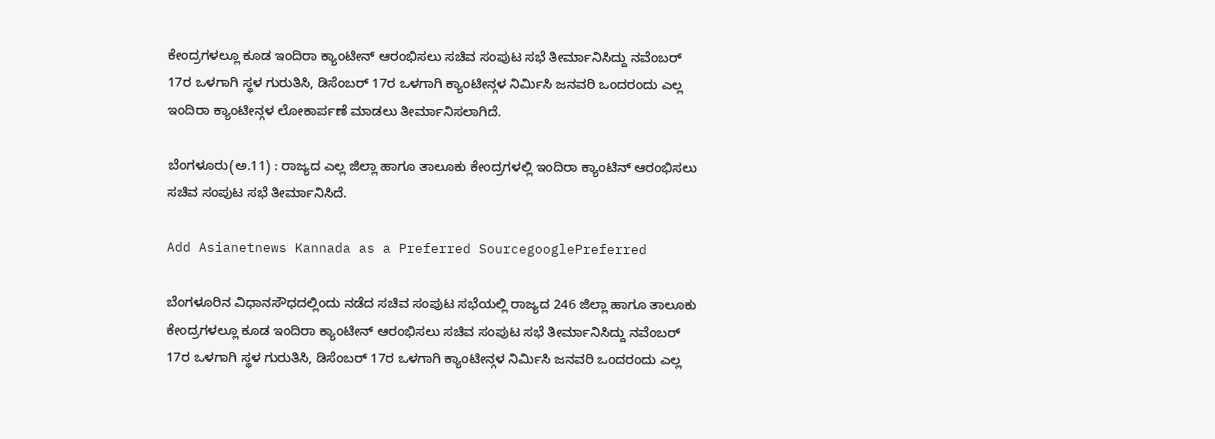ಕೇಂದ್ರಗಳಲ್ಲೂ ಕೂಡ ಇಂದಿರಾ ಕ್ಯಾಂಟೀನ್ ಆರಂಭಿಸಲು ಸಚಿವ ಸಂಪುಟ ಸಭೆ ತೀರ್ಮಾನಿಸಿದ್ದು ನವೆಂಬರ್ 17ರ ಒಳಗಾಗಿ ಸ್ಥಳ ಗುರುತಿಸಿ, ಡಿಸೆಂಬರ್ 17ರ ಒಳಗಾಗಿ ಕ್ಯಾಂಟೀನ್ಗಳ ನಿರ್ಮಿಸಿ ಜನವರಿ ಒಂದರಂದು ಎಲ್ಲ ಇಂದಿರಾ ಕ್ಯಾಂಟೀನ್ಗಳ ಲೋಕಾರ್ಪಣೆ ಮಾಡಲು ತೀರ್ಮಾನಿಸಲಾಗಿದೆ.

ಬೆಂಗಳೂರು(ಅ.11) : ರಾಜ್ಯದ ಎಲ್ಲ ಜಿಲ್ಲಾ ಹಾಗೂ ತಾಲೂಕು ಕೇಂದ್ರಗಳಲ್ಲಿ ಇಂದಿರಾ ಕ್ಯಾಂಟಿನ್ ಆರಂಭಿಸಲು ಸಚಿವ ಸಂಪುಟ ಸಭೆ ತೀರ್ಮಾನಿಸಿದೆ.

Add Asianetnews Kannada as a Preferred SourcegooglePreferred

ಬೆಂಗಳೂರಿನ ವಿಧಾನಸೌಧದಲ್ಲಿಂದು ನಡೆದ ಸಚಿವ ಸಂಪುಟ ಸಭೆಯಲ್ಲಿ ರಾಜ್ಯದ 246 ಜಿಲ್ಲಾ ಹಾಗೂ ತಾಲೂಕು ಕೇಂದ್ರಗಳಲ್ಲೂ ಕೂಡ ಇಂದಿರಾ ಕ್ಯಾಂಟೀನ್ ಆರಂಭಿಸಲು ಸಚಿವ ಸಂಪುಟ ಸಭೆ ತೀರ್ಮಾನಿಸಿದ್ದು ನವೆಂಬರ್ 17ರ ಒಳಗಾಗಿ ಸ್ಥಳ ಗುರುತಿಸಿ, ಡಿಸೆಂಬರ್ 17ರ ಒಳಗಾಗಿ ಕ್ಯಾಂಟೀನ್ಗಳ ನಿರ್ಮಿಸಿ ಜನವರಿ ಒಂದರಂದು ಎಲ್ಲ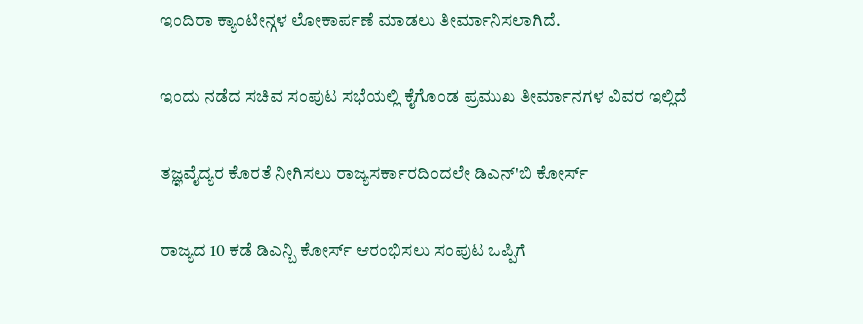ಇಂದಿರಾ ಕ್ಯಾಂಟೀನ್ಗಳ ಲೋಕಾರ್ಪಣೆ ಮಾಡಲು ತೀರ್ಮಾನಿಸಲಾಗಿದೆ.

ಇಂದು ನಡೆದ ಸಚಿವ ಸಂಪುಟ ಸಭೆಯಲ್ಲಿ ಕೈಗೊಂಡ ಪ್ರಮುಖ ತೀರ್ಮಾನಗಳ ವಿವರ ಇಲ್ಲಿದೆ

ತಜ್ಞವೈದ್ಯರ ಕೊರತೆ ನೀಗಿಸಲು ರಾಜ್ಯಸರ್ಕಾರದಿಂದಲೇ ಡಿಎನ್'ಬಿ ಕೋರ್ಸ್

ರಾಜ್ಯದ 10 ಕಡೆ ಡಿಎನ್ಬಿ ಕೋರ್ಸ್ ಆರಂಭಿಸಲು ಸಂಪುಟ ಒಪ್ಪಿಗೆ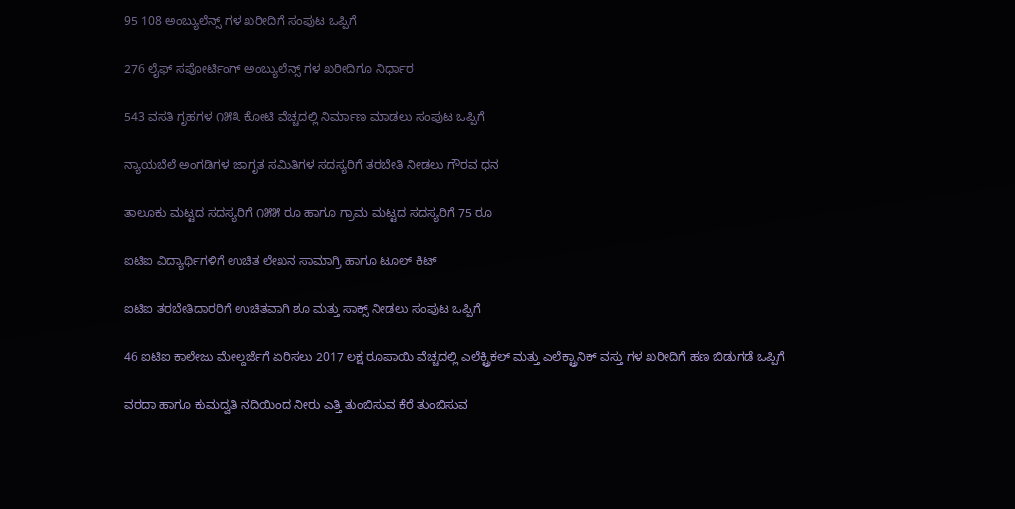95 108 ಅಂಬ್ಯುಲೆನ್ಸ್ ಗಳ ಖರೀದಿಗೆ ಸಂಪುಟ ಒಪ್ಪಿಗೆ

276 ಲೈಫ್ ಸಪೋರ್ಟಿಂಗ್ ಅಂಬ್ಯುಲೆನ್ಸ್ ಗಳ ಖರೀದಿಗೂ ನಿರ್ಧಾರ

543 ವಸತಿ ಗೃಹಗಳ ೧೫೩ ಕೋಟಿ ವೆಚ್ಚದಲ್ಲಿ ನಿರ್ಮಾಣ ಮಾಡಲು ಸಂಪುಟ ಒಪ್ಪಿಗೆ

ನ್ಯಾಯಬೆಲೆ ಅಂಗಡಿಗಳ ಜಾಗೃತ ಸಮಿತಿಗಳ ಸದಸ್ಯರಿಗೆ ತರಬೇತಿ ನೀಡಲು ಗೌರವ ಧನ

ತಾಲೂಕು‌‌ ಮಟ್ಟದ ಸದಸ್ಯರಿಗೆ ೧೫೫ ರೂ ಹಾಗೂ ಗ್ರಾಮ ಮಟ್ಟದ ಸದಸ್ಯರಿಗೆ 75 ರೂ

ಐಟಿಐ ವಿದ್ಯಾರ್ಥಿಗಳಿಗೆ ಉಚಿತ ಲೇಖನ ಸಾಮಾಗ್ರಿ ಹಾಗೂ ಟೂಲ್ ಕಿಟ್

ಐಟಿಐ ತರಬೇತಿದಾರರಿಗೆ ಉಚಿತವಾಗಿ ಶೂ ಮತ್ತು ಸಾಕ್ಸ್ ನೀಡಲು ಸಂಪುಟ ಒಪ್ಪಿಗೆ

46 ಐಟಿಐ ಕಾಲೇಜು ಮೇಲ್ದರ್ಜೆಗೆ ಏರಿಸಲು 2017 ಲಕ್ಷ ರೂಪಾಯಿ ವೆಚ್ಚದಲ್ಲಿ ಎಲೆಕ್ಟ್ರಿಕಲ್ ಮತ್ತು ಎಲೆಕ್ಟ್ರಾನಿಕ್ ವಸ್ತು ಗಳ ಖರೀದಿಗೆ ಹಣ ಬಿಡುಗಡೆ ಒಪ್ಪಿಗೆ

ವರದಾ ಹಾಗೂ ಕುಮದ್ವತಿ ನದಿಯಿಂದ ನೀರು ಎತ್ತಿ ತುಂಬಿಸುವ ಕೆರೆ ತುಂಬಿಸುವ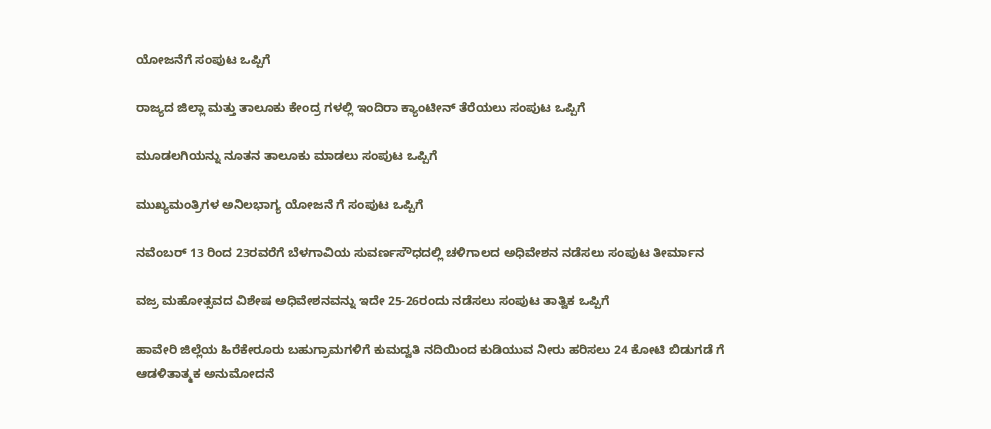ಯೋಜನೆಗೆ ಸಂಪುಟ ಒಪ್ಪಿಗೆ

ರಾಜ್ಯದ ಜಿಲ್ಲಾ ಮತ್ತು ತಾಲೂಕು ಕೇಂದ್ರ ಗಳಲ್ಲಿ ಇಂದಿರಾ ಕ್ಯಾಂಟೀನ್ ತೆರೆಯಲು ಸಂಪುಟ ಒಪ್ಪಿಗೆ

ಮೂಡಲಗಿಯನ್ನು ನೂತನ ತಾಲೂಕು‌ ಮಾಡಲು ಸಂಪುಟ ಒಪ್ಪಿಗೆ

ಮುಖ್ಯಮಂತ್ರಿಗಳ ಅನಿಲಭಾಗ್ಯ ಯೋಜನೆ ಗೆ ಸಂಪುಟ ಒಪ್ಪಿಗೆ

ನವೆಂಬರ್ 13 ರಿಂದ 23ರವರೆಗೆ ಬೆಳಗಾವಿಯ ಸುವರ್ಣಸೌಧದಲ್ಲಿ ಚಳಿಗಾಲದ ಅಧಿವೇಶನ ನಡೆಸಲು ಸಂಪುಟ ತೀರ್ಮಾನ

ವಜ್ರ ಮಹೋತ್ಸವದ ವಿಶೇಷ ಅಧಿವೇಶನವನ್ನು ಇದೇ 25-26ರಂದು ನಡೆಸಲು ಸಂಪುಟ ತಾತ್ವಿಕ ಒಪ್ಪಿಗೆ

ಹಾವೇರಿ ಜಿಲ್ಲೆಯ ಹಿರೆಕೇರೂರು ಬಹುಗ್ರಾಮಗಳಿಗೆ ಕುಮದ್ವತಿ ನದಿಯಿಂದ ಕುಡಿಯುವ ನೀರು ಹರಿಸಲು 24 ಕೋಟಿ ಬಿಡುಗಡೆ ಗೆ ಆಡಳಿತಾತ್ಮಕ ಅನುಮೋದನೆ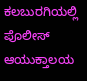ಕಲಬುರಗಿಯಲ್ಲಿ ಪೊಲೀಸ್ ಆಯುಕ್ತಾಲಯ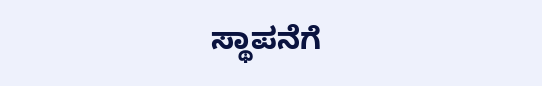ಸ್ಥಾಪನೆಗೆ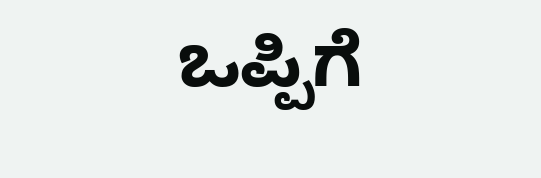ಒಪ್ಪಿಗೆ